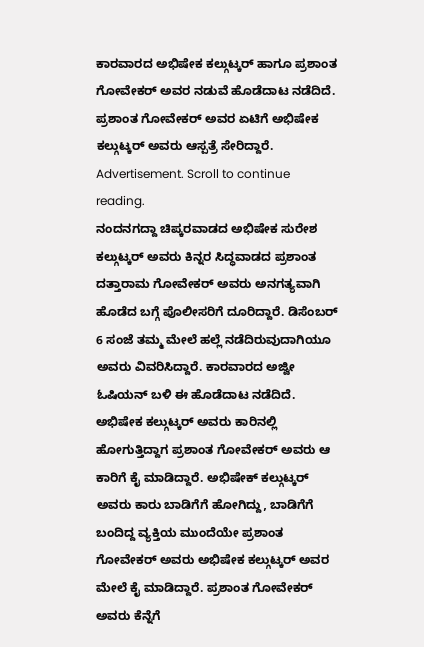ಕಾರವಾರದ ಅಭಿಷೇಕ ಕಲ್ಗುಟ್ಕರ್ ಹಾಗೂ ಪ್ರಶಾಂತ ಗೋವೇಕರ್ ಅವರ ನಡುವೆ ಹೊಡೆದಾಟ ನಡೆದಿದೆ. ಪ್ರಶಾಂತ ಗೋವೇಕರ್ ಅವರ ಏಟಿಗೆ ಅಭಿಷೇಕ ಕಲ್ಗುಟ್ಕರ್ ಅವರು ಆಸ್ಪತ್ರೆ ಸೇರಿದ್ದಾರೆ.
Advertisement. Scroll to continue reading.
ನಂದನಗದ್ದಾ ಚಿಪ್ಕರವಾಡದ ಅಭಿಷೇಕ ಸುರೇಶ ಕಲ್ಗುಟ್ಕರ್ ಅವರು ಕಿನ್ನರ ಸಿದ್ಧವಾಡದ ಪ್ರಶಾಂತ ದತ್ತಾರಾಮ ಗೋವೇಕರ್ ಅವರು ಅನಗತ್ಯವಾಗಿ ಹೊಡೆದ ಬಗ್ಗೆ ಪೊಲೀಸರಿಗೆ ದೂರಿದ್ದಾರೆ. ಡಿಸೆಂಬರ್ 6 ಸಂಜೆ ತಮ್ಮ ಮೇಲೆ ಹಲ್ಲೆ ನಡೆದಿರುವುದಾಗಿಯೂ ಅವರು ವಿವರಿಸಿದ್ದಾರೆ. ಕಾರವಾರದ ಅಜ್ವೀ ಓಷಿಯನ್ ಬಳಿ ಈ ಹೊಡೆದಾಟ ನಡೆದಿದೆ.
ಅಭಿಷೇಕ ಕಲ್ಗುಟ್ಕರ್ ಅವರು ಕಾರಿನಲ್ಲಿ ಹೋಗುತ್ತಿದ್ದಾಗ ಪ್ರಶಾಂತ ಗೋವೇಕರ್ ಅವರು ಆ ಕಾರಿಗೆ ಕೈ ಮಾಡಿದ್ದಾರೆ. ಅಭಿಷೇಕ್ ಕಲ್ಗುಟ್ಕರ್ ಅವರು ಕಾರು ಬಾಡಿಗೆಗೆ ಹೋಗಿದ್ದು, ಬಾಡಿಗೆಗೆ ಬಂದಿದ್ದ ವ್ಯಕ್ತಿಯ ಮುಂದೆಯೇ ಪ್ರಶಾಂತ ಗೋವೇಕರ್ ಅವರು ಅಭಿಷೇಕ ಕಲ್ಗುಟ್ಕರ್ ಅವರ ಮೇಲೆ ಕೈ ಮಾಡಿದ್ದಾರೆ. ಪ್ರಶಾಂತ ಗೋವೇಕರ್ ಅವರು ಕೆನ್ನೆಗೆ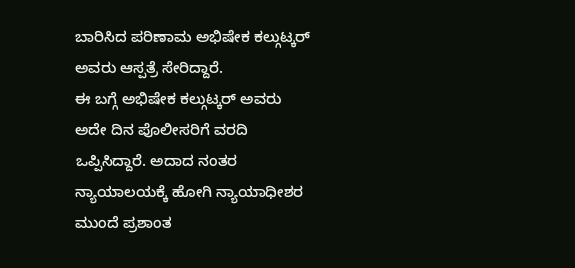ಬಾರಿಸಿದ ಪರಿಣಾಮ ಅಭಿಷೇಕ ಕಲ್ಗುಟ್ಕರ್ ಅವರು ಆಸ್ಪತ್ರೆ ಸೇರಿದ್ದಾರೆ.
ಈ ಬಗ್ಗೆ ಅಭಿಷೇಕ ಕಲ್ಗುಟ್ಕರ್ ಅವರು ಅದೇ ದಿನ ಪೊಲೀಸರಿಗೆ ವರದಿ ಒಪ್ಪಿಸಿದ್ದಾರೆ. ಅದಾದ ನಂತರ ನ್ಯಾಯಾಲಯಕ್ಕೆ ಹೋಗಿ ನ್ಯಾಯಾಧೀಶರ ಮುಂದೆ ಪ್ರಶಾಂತ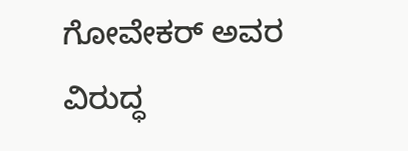ಗೋವೇಕರ್ ಅವರ ವಿರುದ್ಧ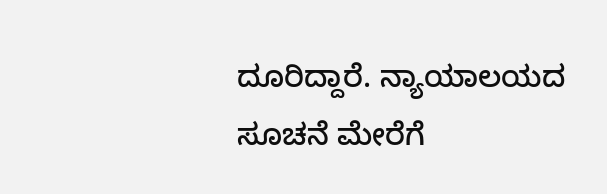ದೂರಿದ್ದಾರೆ. ನ್ಯಾಯಾಲಯದ ಸೂಚನೆ ಮೇರೆಗೆ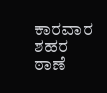ಕಾರವಾರ ಶಹರ ಠಾಣೆ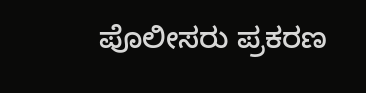ಪೊಲೀಸರು ಪ್ರಕರಣ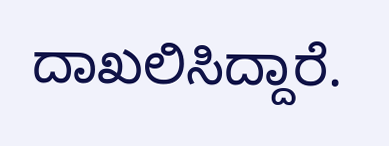ದಾಖಲಿಸಿದ್ದಾರೆ.